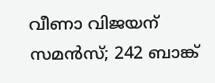വീണാ വിജയന് സമന്‍സ്; 242 ബാങ്ക്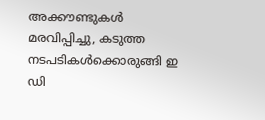അക്കൗണ്ടുകള്‍ മരവിപ്പിച്ചു, കടുത്ത നടപടികള്‍ക്കൊരുങ്ങി ഇ ഡി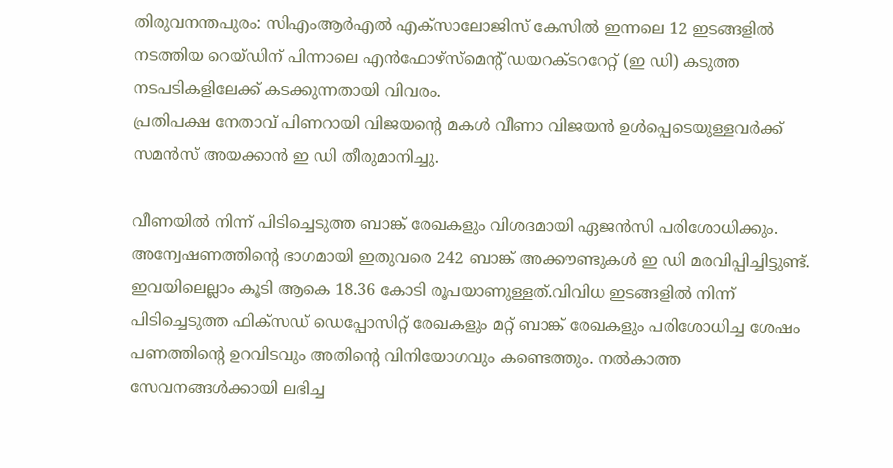തിരുവനന്തപുരം: സിഎംആര്‍എല്‍ എക്‌സാലോജിസ് കേസില്‍ ഇന്നലെ 12 ഇടങ്ങളില്‍ നടത്തിയ റെയ്ഡിന് പിന്നാലെ എന്‍ഫോഴ്‌സ്‌മെന്റ് ഡയറക്ടററേറ്റ് (ഇ ഡി) കടുത്ത നടപടികളിലേക്ക് കടക്കുന്നതായി വിവരം.
പ്രതിപക്ഷ നേതാവ് പിണറായി വിജയന്റെ മകള്‍ വീണാ വിജയന്‍ ഉള്‍പ്പെടെയുള്ളവര്‍ക്ക് സമന്‍സ് അയക്കാന്‍ ഇ ഡി തീരുമാനിച്ചു.

വീണയില്‍ നിന്ന് പിടിച്ചെടുത്ത ബാങ്ക് രേഖകളും വിശദമായി ഏജന്‍സി പരിശോധിക്കും.
അന്വേഷണത്തിന്റെ ഭാഗമായി ഇതുവരെ 242 ബാങ്ക് അക്കൗണ്ടുകള്‍ ഇ ഡി മരവിപ്പിച്ചിട്ടുണ്ട്.
ഇവയിലെല്ലാം കൂടി ആകെ 18.36 കോടി രൂപയാണുള്ളത്.വിവിധ ഇടങ്ങളില്‍ നിന്ന് പിടിച്ചെടുത്ത ഫിക്‌സഡ് ഡെപ്പോസിറ്റ് രേഖകളും മറ്റ് ബാങ്ക് രേഖകളും പരിശോധിച്ച ശേഷം പണത്തിന്റെ ഉറവിടവും അതിന്റെ വിനിയോഗവും കണ്ടെത്തും. നല്‍കാത്ത സേവനങ്ങള്‍ക്കായി ലഭിച്ച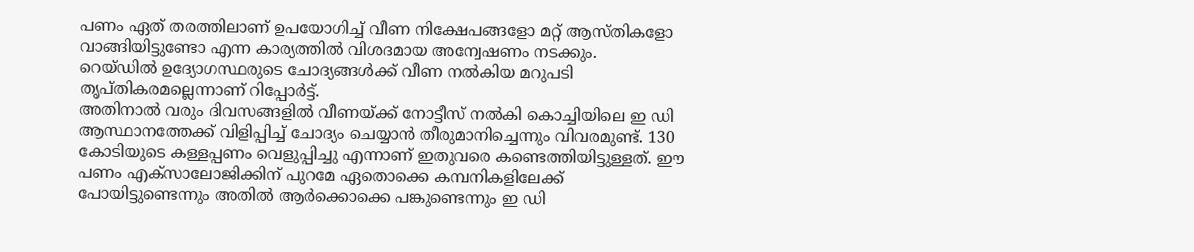പണം ഏത് തരത്തിലാണ് ഉപയോഗിച്ച് വീണ നിക്ഷേപങ്ങളോ മറ്റ് ആസ്തികളോ വാങ്ങിയിട്ടുണ്ടോ എന്ന കാര്യത്തില്‍ വിശദമായ അന്വേഷണം നടക്കും.
റെയ്ഡില്‍ ഉദ്യോഗസ്ഥരുടെ ചോദ്യങ്ങള്‍ക്ക് വീണ നല്‍കിയ മറുപടി തൃപ്തികരമല്ലെന്നാണ് റിപ്പോര്‍ട്ട്.
അതിനാല്‍ വരും ദിവസങ്ങളില്‍ വീണയ്ക്ക് നോട്ടീസ് നല്‍കി കൊച്ചിയിലെ ഇ ഡി ആസ്ഥാനത്തേക്ക് വിളിപ്പിച്ച് ചോദ്യം ചെയ്യാന്‍ തീരുമാനിച്ചെന്നും വിവരമുണ്ട്. 130 കോടിയുടെ കള്ളപ്പണം വെളുപ്പിച്ചു എന്നാണ് ഇതുവരെ കണ്ടെത്തിയിട്ടുള്ളത്. ഈ പണം എക്‌സാലോജിക്കിന് പുറമേ ഏതൊക്കെ കമ്പനികളിലേക്ക് പോയിട്ടുണ്ടെന്നും അതില്‍ ആര്‍ക്കൊക്കെ പങ്കുണ്ടെന്നും ഇ ഡി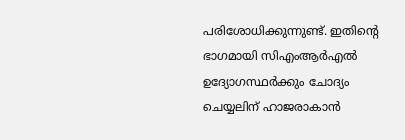പരിശോധിക്കുന്നുണ്ട്. ഇതിന്റെ ഭാഗമായി സിഎംആര്‍എല്‍ ഉദ്യോഗസ്ഥര്‍ക്കും ചോദ്യം ചെയ്യലിന് ഹാജരാകാന്‍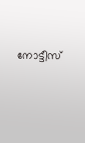നോട്ടീസ്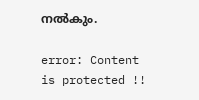നല്‍കും.

error: Content is protected !!